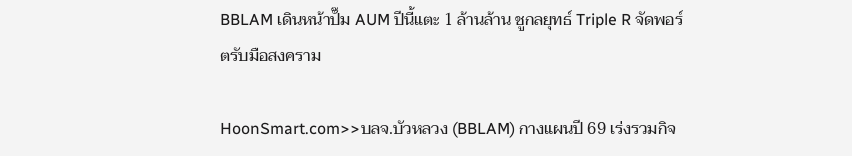BBLAM เดินหน้าปั๊ม AUM ปีนี้แตะ 1 ล้านล้าน ชูกลยุทธ์ Triple R จัดพอร์ตรับมือสงคราม

HoonSmart.com>>บลจ.บัวหลวง (BBLAM) กางแผนปี 69 เร่งรวมกิจ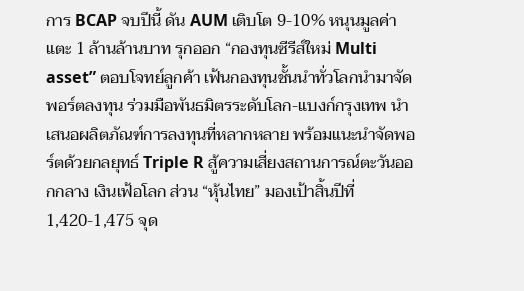การ BCAP จบปีนี้ ดัน AUM เติบโต 9-10% หนุนมูลค่าแตะ 1 ล้านล้านบาท รุกออก “กองทุนซีรีส์ใหม่ Multi asset” ตอบโจทย์ลูกค้า เฟ้นกองทุนชั้นนำทั่วโลกนำมาจัดพอร์ตลงทุน ร่วมมือพันธมิตรระดับโลก-แบงก์กรุงเทพ นำเสนอผลิตภัณฑ์การลงทุนที่หลากหลาย พร้อมแนะนำจัดพอร์ตด้วยกลยุทธ์ Triple R สู้ความเสี่ยงสถานการณ์ตะวันออกกลาง เงินเฟ้อโลก ส่วน “หุ้นไทย” มองเป้าสิ้นปีที่ 1,420-1,475 จุด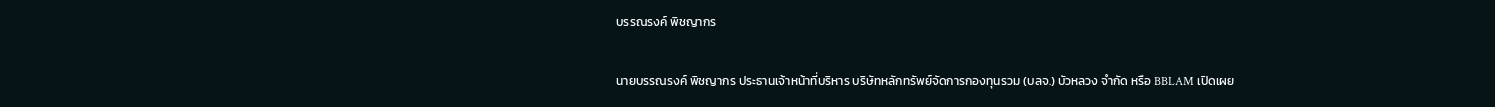บรรณรงค์ พิชญากร

นายบรรณรงค์ พิชญากร ประธานเจ้าหน้าที่บริหาร บริษัทหลักทรัพย์จัดการกองทุนรวม (บลจ.) บัวหลวง จำกัด หรือ BBLAM เปิดเผย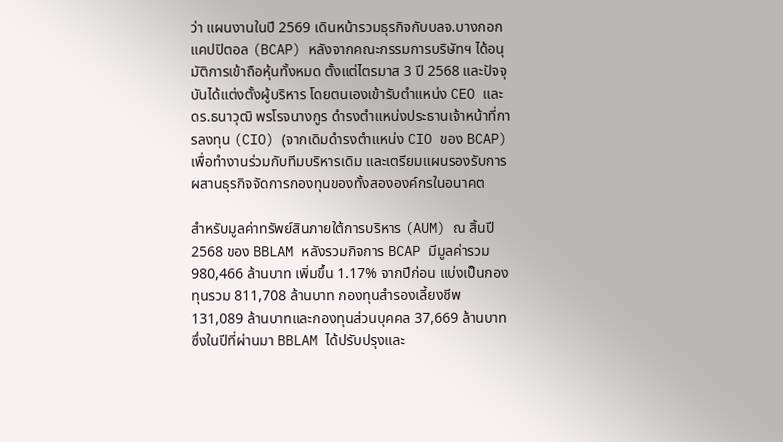ว่า แผนงานในปี 2569 เดินหน้ารวมธุรกิจกับบลจ.บางกอกแคปปิตอล (BCAP) หลังจากคณะกรรมการบริษัทฯ ได้อนุมัติการเข้าถือหุ้นทั้งหมด ตั้งแต่ไตรมาส 3 ปี 2568 และปัจจุบันได้แต่งตั้งผู้บริหาร โดยตนเองเข้ารับตำแหน่ง CEO และ ดร.ธนาวุฒิ พรโรจนางกูร ดำรงตำแหน่งประธานเจ้าหน้าที่การลงทุน (CIO) (จากเดิมดำรงตำแหน่ง CIO ของ BCAP) เพื่อทำงานร่วมกับทีมบริหารเดิม และเตรียมแผนรองรับการผสานธุรกิจจัดการกองทุนของทั้งสององค์กรในอนาคต

สำหรับมูลค่าทรัพย์สินภายใต้การบริหาร (AUM) ณ สิ้นปี 2568 ของ BBLAM หลังรวมกิจการ BCAP มีมูลค่ารวม 980,466 ล้านบาท เพิ่มขึ้น 1.17% จากปีก่อน แบ่งเป็นกองทุนรวม 811,708 ล้านบาท กองทุนสำรองเลี้ยงชีพ 131,089 ล้านบาทและกองทุนส่วนบุคคล 37,669 ล้านบาท ซึ่งในปีที่ผ่านมา BBLAM ได้ปรับปรุงและ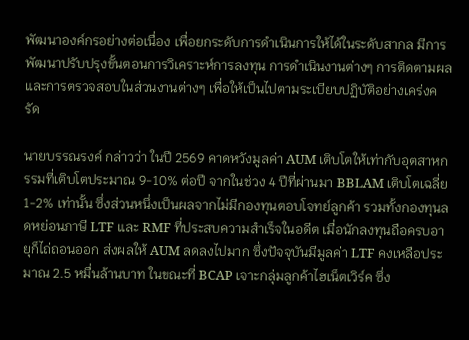พัฒนาองค์กรอย่างต่อเนื่อง เพื่อยกระดับการดำเนินการให้ได้ในระดับสากล มีการพัฒนาปรับปรุงขั้นตอนการวิเคราะห์การลงทุน การดำเนินงานต่างๆ การติดตามผลและการตรวจสอบในส่วนงานต่างๆ เพื่อให้เป็นไปตามระเบียบปฏิบัติอย่างเคร่งครัด

นายบรรณรงค์ กล่าวว่า ในปี 2569 คาดหวังมูลค่า AUM เติบโตให้เท่ากับอุตสาหกรรมที่เติบโตประมาณ 9-10% ต่อปี จากในช่วง 4 ปีที่ผ่านมา BBLAM เติบโตเฉลี่ย 1-2% เท่านั้น ซึ่งส่วนหนึ่งเป็นผลจากไม่มีกองทุนตอบโจทย์ลูกค้า รวมทั้งกองทุนลดหย่อนภาษี LTF และ RMF ที่ประสบความสำเร็จในอดีต เมื่อนักลงทุนถือครบอายุก็ไถ่ถอนออก ส่งผลให้ AUM ลดลงไปมาก ซึ่งปัจจุบันมีมูลค่า LTF คงเหลือประมาณ 2.5 หมื่นล้านบาท ในขณะที่ BCAP เจาะกลุ่มลูกค้าไฮเน็ตเวิร์ค ซึ่ง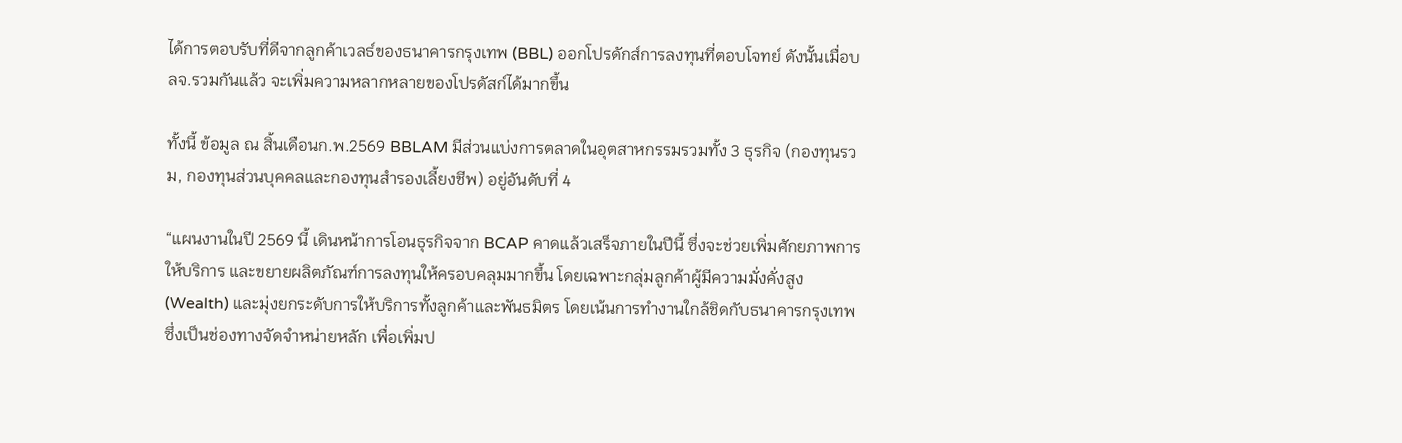ได้การตอบรับที่ดีจากลูกค้าเวลธ์ของธนาคารกรุงเทพ (BBL) ออกโปรดักส์การลงทุนที่ตอบโจทย์ ดังนั้นเมื่อบลจ.รวมกันแล้ว จะเพิ่มความหลากหลายของโปรดัสก์ได้มากขึ้น

ทั้งนี้ ข้อมูล ณ สิ้นเดือนก.พ.2569 BBLAM มีส่วนแบ่งการตลาดในอุตสาหกรรมรวมทั้ง 3 ธุรกิจ (กองทุนรวม, กองทุนส่วนบุคคลและกองทุนสำรองเลี้ยงชีพ) อยู่อันดับที่ 4

“แผนงานในปี 2569 นี้ เดินหน้าการโอนธุรกิจจาก BCAP คาดแล้วเสร็จภายในปีนี้ ซึ่งจะช่วยเพิ่มศักยภาพการให้บริการ และขยายผลิตภัณฑ์การลงทุนให้ครอบคลุมมากขึ้น โดยเฉพาะกลุ่มลูกค้าผู้มีความมั่งคั่งสูง (Wealth) และมุ่งยกระดับการให้บริการทั้งลูกค้าและพันธมิตร โดยเน้นการทำงานใกล้ชิดกับธนาคารกรุงเทพ ซึ่งเป็นช่องทางจัดจำหน่ายหลัก เพื่อเพิ่มป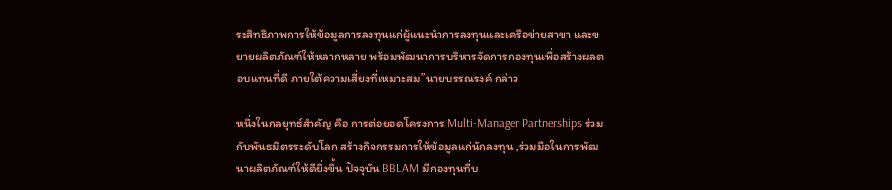ระสิทธิภาพการให้ข้อมูลการลงทุนแก่ผู้แนะนำการลงทุนและเครือข่ายสาขา และขยายผลิตภัณฑ์ให้หลากหลาย พร้อมพัฒนาการบริหารจัดการกองทุนเพื่อสร้างผลตอบแทนที่ดี ภายใต้ความเสี่ยงที่เหมาะสม”นายบรรณรงค์ กล่าว

หนึ่งในกลยุทธ์สำคัญ คือ การต่อยอดโครงการ Multi-Manager Partnerships ร่วมกับพันธมิตรระดับโลก สร้างกิจกรรมการให้ข้อมูลแก่นักลงทุน ,ร่วมมือในการพัฒนาผลิตภัณฑ์ให้ดียิ่งขึ้น ปัจจุบัน BBLAM มีกองทุนที่บ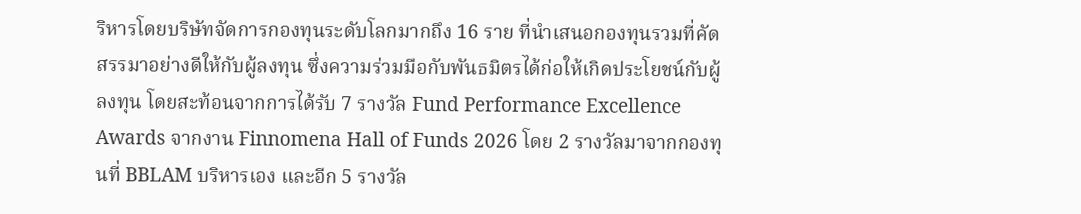ริหารโดยบริษัทจัดการกองทุนระดับโลกมากถึง 16 ราย ที่นำเสนอกองทุนรวมที่คัดสรรมาอย่างดีให้กับผู้ลงทุน ซึ่งความร่วมมือกับพันธมิตรได้ก่อให้เกิดประโยชน์กับผู้ลงทุน โดยสะท้อนจากการได้รับ 7 รางวัล Fund Performance Excellence Awards จากงาน Finnomena Hall of Funds 2026 โดย 2 รางวัลมาจากกองทุนที่ BBLAM บริหารเอง และอีก 5 รางวัล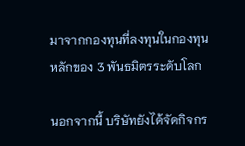มาจากกองทุนที่ลงทุนในกองทุนหลักของ 3 พันธมิตรระดับโลก

นอกจากนี้ บริษัทยังได้จัดกิจกร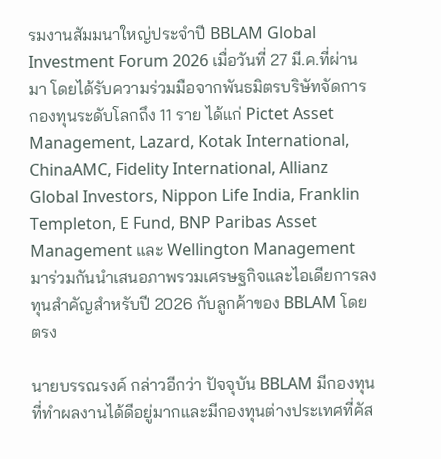รมงานสัมมนาใหญ่ประจำปี BBLAM Global Investment Forum 2026 เมื่อวันที่ 27 มี.ค.ที่ผ่านมา โดยได้รับความร่วมมือจากพันธมิตรบริษัทจัดการกองทุนระดับโลกถึง 11 ราย ได้แก่ Pictet Asset Management, Lazard, Kotak International, ChinaAMC, Fidelity International, Allianz Global Investors, Nippon Life India, Franklin Templeton, E Fund, BNP Paribas Asset Management และ Wellington Management มาร่วมกันนำเสนอภาพรวมเศรษฐกิจและไอเดียการลงทุนสำคัญสำหรับปี 2026 กับลูกค้าของ BBLAM โดยตรง

นายบรรณรงค์ กล่าวอีกว่า ปัจจุบัน BBLAM มีกองทุนที่ทำผลงานได้ดีอยู่มากและมีกองทุนต่างประเทศที่คัส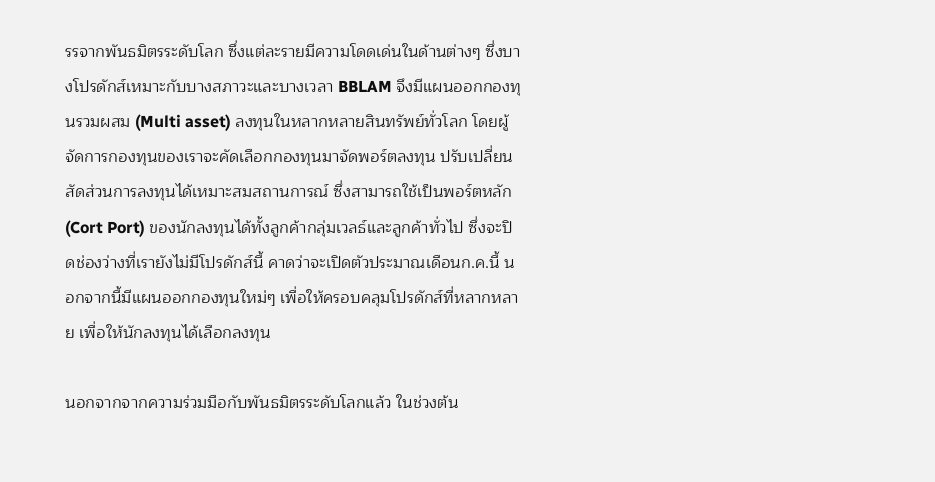รรจากพันธมิตรระดับโลก ซึ่งแต่ละรายมีความโดดเด่นในด้านต่างๆ ซึ่งบางโปรดักส์เหมาะกับบางสภาวะและบางเวลา BBLAM จึงมีแผนออกกองทุนรวมผสม (Multi asset) ลงทุนในหลากหลายสินทรัพย์ทั่วโลก โดยผู้จัดการกองทุนของเราจะคัดเลือกกองทุนมาจัดพอร์ตลงทุน ปรับเปลี่ยนสัดส่วนการลงทุนได้เหมาะสมสถานการณ์ ซึ่งสามารถใช้เป็นพอร์ตหลัก (Cort Port) ของนักลงทุนได้ทั้งลูกค้ากลุ่มเวลธ์และลูกค้าทั่วไป ซึ่งจะปิดช่องว่างที่เรายังไม่มีโปรดักส์นี้ คาดว่าจะเปิดตัวประมาณเดือนก.ค.นี้ นอกจากนี้มีแผนออกกองทุนใหม่ๆ เพื่อให้ครอบคลุมโปรดักส์ที่หลากหลาย เพื่อให้นักลงทุนได้เลือกลงทุน

นอกจากจากความร่วมมือกับพันธมิตรระดับโลกแล้ว ในช่วงต้น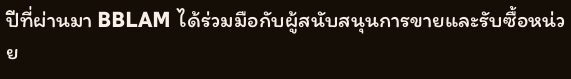ปีที่ผ่านมา BBLAM ได้ร่วมมือกับผู้สนับสนุนการขายและรับซื้อหน่วย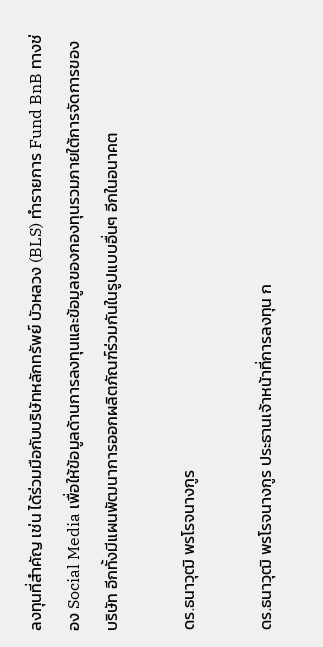ลงทุนที่สำคัญ เช่น ได้ร่วมมือกับบริษัทหลักทรัพย์ บัวหลวง (BLS) ทำรายการ Fund BnB ทางช่อง Social Media เพื่อให้ข้อมูลด้านการลงทุนและข้อมูลของกองทุนรวมภายใต้การจัดการของบริษัท อีกทั้งมีแผนพัฒนาการออกผลิตภัณฑ์ร่วมกันในรูปแบบอื่นๆ อีกในอนาคต

ดร.ธนาวุฒิ พรโรจนางกูร

ดร.ธนาวุฒิ พรโรจนางกูร ประธานเจ้าหน้าที่การลงทุน ก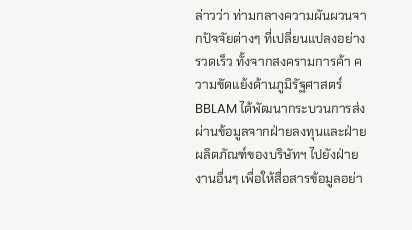ล่าวว่า ท่ามกลางความผันผวนจากปัจจัยต่างๆ ที่เปลี่ยนแปลงอย่างรวดเร็ว ทั้งจากสงครามการค้า ความขัดแย้งด้านภูมิรัฐศาสตร์ BBLAM ได้พัฒนากระบวนการส่งผ่านข้อมูลจากฝ่ายลงทุนและฝ่ายผลิตภัณฑ์ของบริษัทฯ ไปยังฝ่ายงานอื่นๆ เพื่อให้สื่อสารข้อมูลอย่า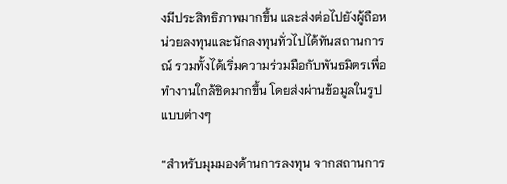งมีประสิทธิภาพมากขึ้น และส่งต่อไปยังผู้ถือหน่วยลงทุนและนักลงทุนทั่วไปได้ทันสถานการณ์ รวมทั้งได้เริ่มความร่วมมือกับพันธมิตรเพื่อทำงานใกล้ชิดมากขึ้น โดยส่งผ่านข้อมูลในรูปแบบต่างๆ

“สำหรับมุมมองด้านการลงทุน จากสถานการ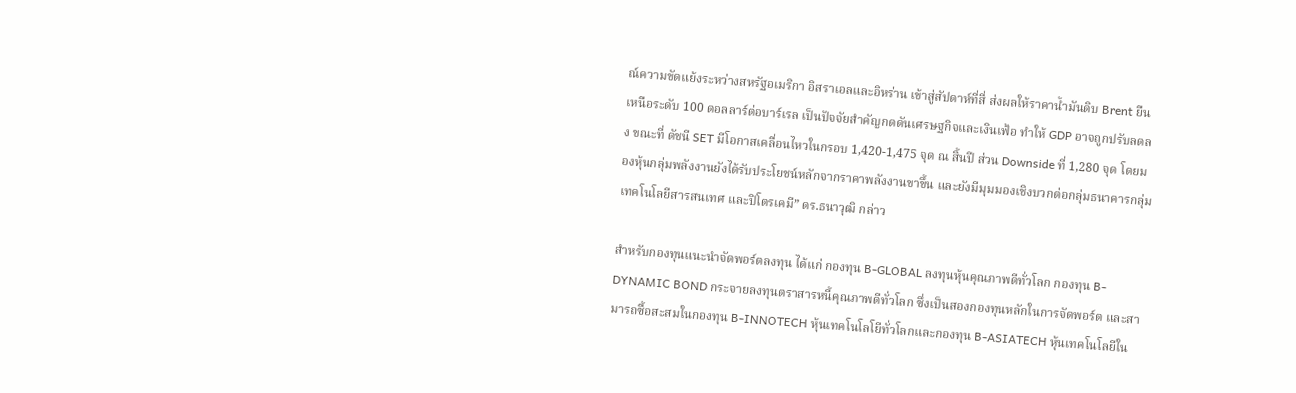ณ์ความขัดแย้งระหว่างสหรัฐอเมริกา อิสราเอลและอิหร่าน เข้าสู่สัปดาห์ที่สี่ ส่งผลให้ราคาน้ำมันดิบ Brent ยืนเหนือระดับ 100 ดอลลาร์ต่อบาร์เรล เป็นปัจจัยสำคัญกดดันเศรษฐกิจและเงินเฟ้อ ทำให้ GDP อาจถูกปรับลดลง ขณะที่ ดัชนี SET มีโอกาสเคลื่อนไหวในกรอบ 1,420-1,475 จุด ณ สิ้นปี ส่วน Downside ที่ 1,280 จุด โดยมองหุ้นกลุ่มพลังงานยังได้รับประโยชน์หลักจากราคาพลังงานขาขึ้น และยังมีมุมมองเชิงบวกต่อกลุ่มธนาคารกลุ่มเทคโนโลยีสารสนเทศ และปิโตรเคมี” ดร.ธนาวุฒิ กล่าว

สำหรับกองทุนแนะนำจัดพอร์ตลงทุน ได้แก่ กองทุน B-GLOBAL ลงทุนหุ้นคุณภาพดีทั่วโลก กองทุน B-DYNAMIC BOND กระจายลงทุนตราสารหนี้คุณภาพดีทั่วโลก ซึ่งเป็นสองกองทุนหลักในการจัดพอร์ต และสามารถซื้อสะสมในกองทุน B-INNOTECH หุ้นเทคโนโลโยีทั่วโลกและกองทุน B-ASIATECH หุ้นเทคโนโลยีใน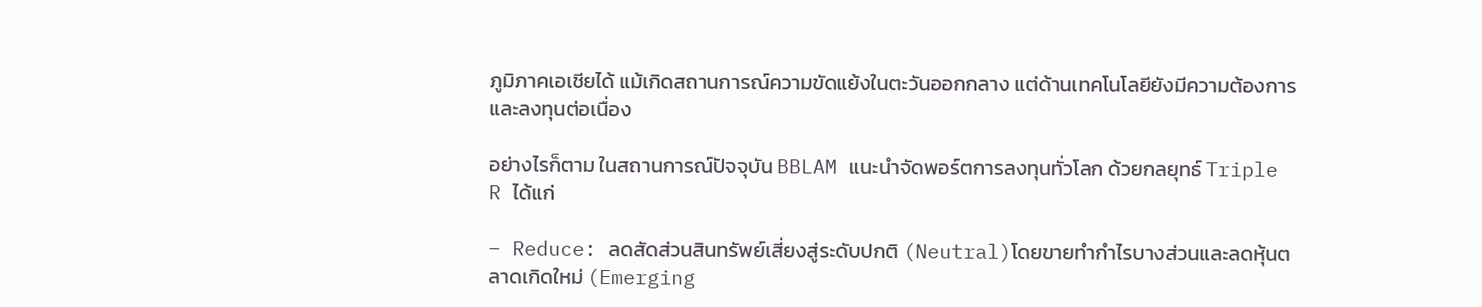ภูมิภาคเอเชียได้ แม้เกิดสถานการณ์ความขัดแย้งในตะวันออกกลาง แต่ด้านเทคโนโลยียังมีความต้องการและลงทุนต่อเนื่อง

อย่างไรก็ตาม ในสถานการณ์ปัจจุบัน BBLAM แนะนำจัดพอร์ตการลงทุนทั่วโลก ด้วยกลยุทธ์ Triple R ได้แก่

– Reduce: ลดสัดส่วนสินทรัพย์เสี่ยงสู่ระดับปกติ (Neutral)โดยขายทำกำไรบางส่วนและลดหุ้นตลาดเกิดใหม่ (Emerging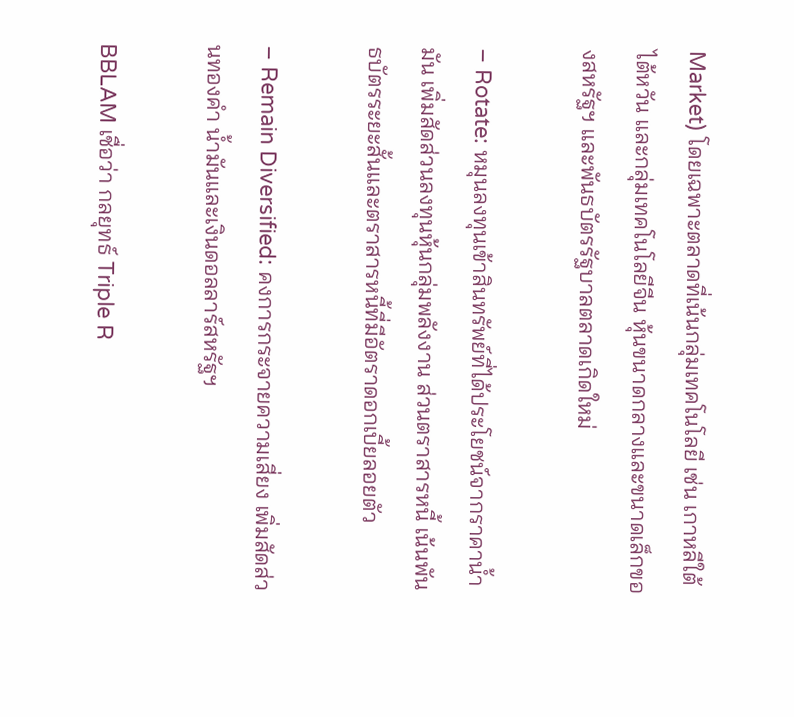Market) โดยเฉพาะตลาดที่เน้นกลุ่มเทคโนโลยี เช่น เกาหลีใต้ ไต้หวัน และกลุ่มเทคโนโลยีจีน หุ้นขนาดกลางและขนาดเล็กของสหรัฐฯ และพันธบัตรรัฐบาลตลาดเกิดใหม่

– Rotate: หมุนลงทุนเข้าสินทรัพย์ที่ได้ประโยชน์จากราคาน้ำมัน เพิ่มสัดส่วนลงทุนหุ้นกลุ่มพลังงาน ส่วนตราสารหนี้ เน้นพันธบัตรระยะสั้นและตราสารหนี้ที่มีอัตราดอกเบี้ยลอยตัว

– Remain Diversified: คงการกระจายความเสี่ยง เพิ่มสัดส่วนทองคำ น้ำมันและเงินดอลลาร์สหรัฐฯ

BBLAM เชื่อว่า กลยุทธ์ Triple R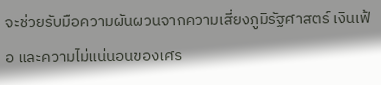จะช่วยรับมือความผันผวนจากความเสี่ยงภูมิรัฐศาสตร์ เงินเฟ้อ และความไม่แน่นอนของเศร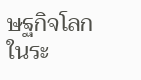ษฐกิจโลกในระ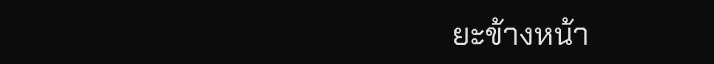ยะข้างหน้า